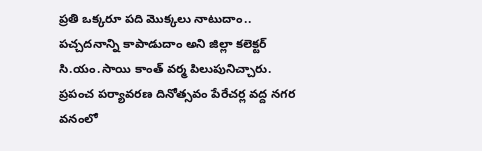ప్రతి ఒక్కరూ పది మొక్కలు నాటుదాం.. పచ్చదనాన్ని కాపాడుదాం అని జిల్లా కలెక్టర్ సి.యం.సాయి కాంత్ వర్మ పిలుపునిచ్చారు. ప్రపంచ పర్యావరణ దినోత్సవం పేరేచర్ల వద్ద నగర వనంలో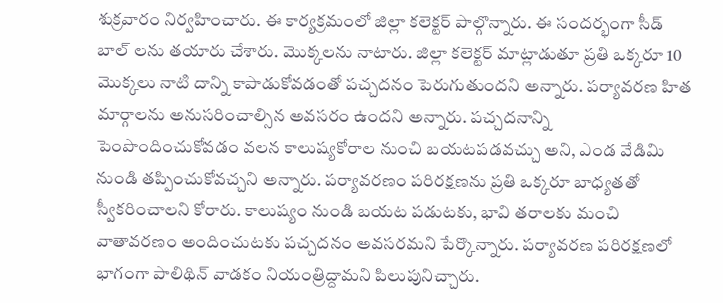శుక్రవారం నిర్వహించారు. ఈ కార్యక్రమంలో జిల్లా కలెక్టర్ పాల్గొన్నారు. ఈ సందర్భంగా సీడ్ బాల్ లను తయారు చేశారు. మొక్కలను నాటారు. జిల్లా కలెక్టర్ మాట్లాడుతూ ప్రతి ఒక్కరూ 10 మొక్కలు నాటి దాన్ని కాపాడుకోవడంతో పచ్చదనం పెరుగుతుందని అన్నారు. పర్యావరణ హిత మార్గాలను అనుసరించాల్సిన అవసరం ఉందని అన్నారు. పచ్చదనాన్ని పెంపొందించుకోవడం వలన కాలుష్యకోరాల నుంచి బయటపడవచ్చు అని, ఎండ వేడిమి నుండి తప్పించుకోవచ్చని అన్నారు. పర్యావరణం పరిరక్షణను ప్రతి ఒక్కరూ బాధ్యతతో స్వీకరించాలని కోరారు. కాలుష్యం నుండి బయట పడుటకు, భావి తరాలకు మంచి వాతావరణం అందించుటకు పచ్చదనం అవసరమని పేర్కొన్నారు. పర్యావరణ పరిరక్షణలో భాగంగా పాలిథిన్ వాడకం నియంత్రిద్దామని పిలుపునిచ్చారు.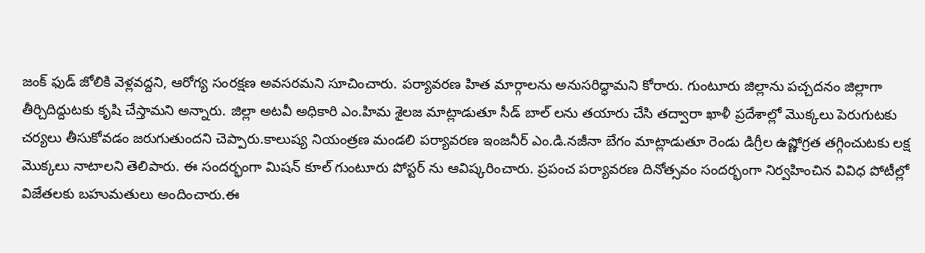జంక్ ఫుడ్ జోలికి వెళ్లవద్దని, ఆరోగ్య సంరక్షణ అవసరమని సూచించారు. పర్యావరణ హిత మార్గాలను అనుసరిద్ధామని కోరారు. గుంటూరు జిల్లాను పచ్చదనం జిల్లాగా తీర్చిదిద్దుటకు కృషి చేస్తామని అన్నారు. జిల్లా అటవీ అధికారి ఎం.హిమ శైలజ మాట్లాడుతూ సీడ్ బాల్ లను తయారు చేసి తద్వారా ఖాళీ ప్రదేశాల్లో మొక్కలు పెరుగుటకు చర్యలు తీసుకోవడం జరుగుతుందని చెప్పారు.కాలుష్య నియంత్రణ మండలి పర్యావరణ ఇంజనీర్ ఎం.డి.నజీనా బేగం మాట్లాడుతూ రెండు డిగ్రీల ఉష్ణోగ్రత తగ్గించుటకు లక్ష మొక్కలు నాటాలని తెలిపారు. ఈ సందర్భంగా మిషన్ కూల్ గుంటూరు పోస్టర్ ను ఆవిష్కరించారు. ప్రపంచ పర్యావరణ దినోత్సవం సందర్భంగా నిర్వహించిన వివిధ పోటీల్లో విజేతలకు బహుమతులు అందించారు.ఈ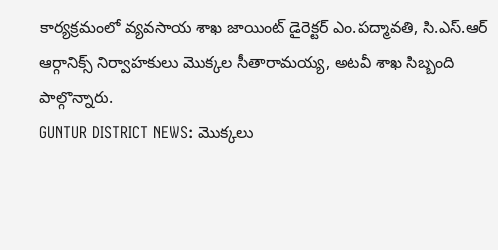కార్యక్రమంలో వ్యవసాయ శాఖ జాయింట్ డైరెక్టర్ ఎం.పద్మావతి, సి.ఎస్.ఆర్ ఆర్గానిక్స్ నిర్వాహకులు మొక్కల సీతారామయ్య, అటవీ శాఖ సిబ్బంది పాల్గొన్నారు.
GUNTUR DISTRICT NEWS: మొక్కలు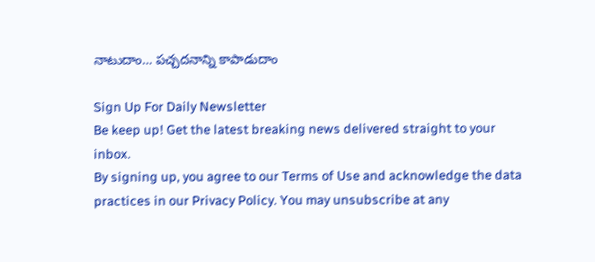నాటుదాం… పచ్చదనాన్ని కాపాడుదాం

Sign Up For Daily Newsletter
Be keep up! Get the latest breaking news delivered straight to your inbox.
By signing up, you agree to our Terms of Use and acknowledge the data practices in our Privacy Policy. You may unsubscribe at any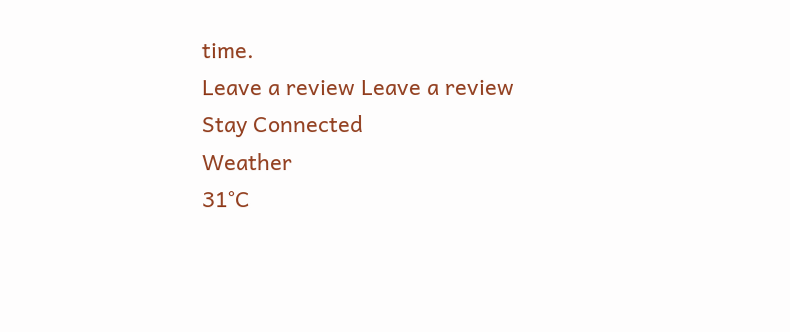time.
Leave a review Leave a review
Stay Connected
Weather
31°C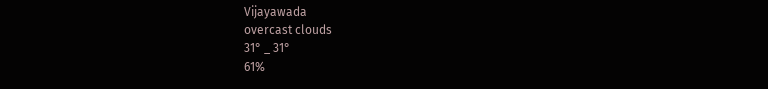Vijayawada
overcast clouds
31° _ 31°
61%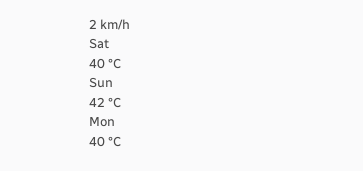2 km/h
Sat
40 °C
Sun
42 °C
Mon
40 °C